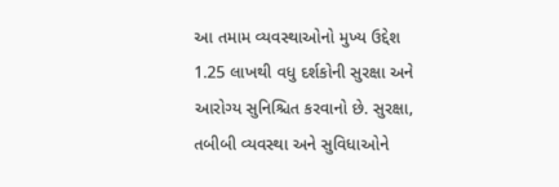આ તમામ વ્યવસ્થાઓનો મુખ્ય ઉદ્દેશ 1.25 લાખથી વધુ દર્શકોની સુરક્ષા અને આરોગ્ય સુનિશ્ચિત કરવાનો છે. સુરક્ષા, તબીબી વ્યવસ્થા અને સુવિધાઓને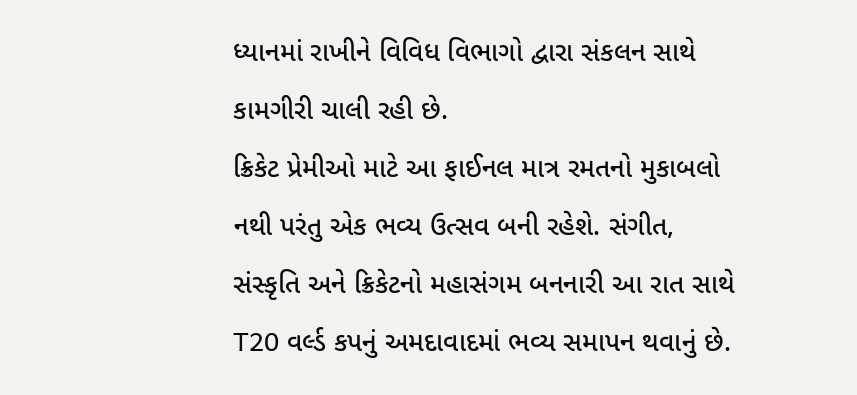ધ્યાનમાં રાખીને વિવિધ વિભાગો દ્વારા સંકલન સાથે કામગીરી ચાલી રહી છે.
ક્રિકેટ પ્રેમીઓ માટે આ ફાઈનલ માત્ર રમતનો મુકાબલો નથી પરંતુ એક ભવ્ય ઉત્સવ બની રહેશે. સંગીત, સંસ્કૃતિ અને ક્રિકેટનો મહાસંગમ બનનારી આ રાત સાથે T20 વર્લ્ડ કપનું અમદાવાદમાં ભવ્ય સમાપન થવાનું છે.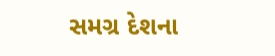સમગ્ર દેશના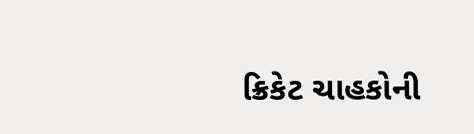ક્રિકેટ ચાહકોની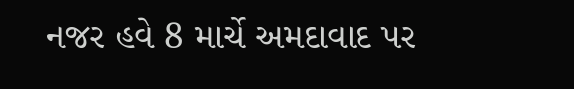નજર હવે 8 માર્ચે અમદાવાદ પર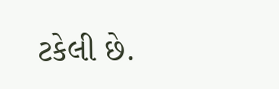ટકેલી છે.